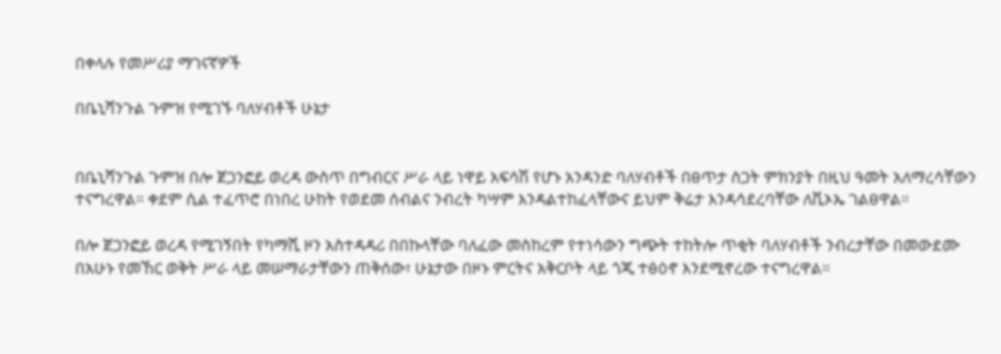በቀላሉ የመሥሪያ ማገናኛዎች

በቤኒሻንጉል ጉምዝ የሚገኙ ባለሃብቶች ሁኔታ


በቤኒሻንጉል ጉምዝ በሎ ጀጋንፎይ ወረዳ ውስጥ በግብርና ሥራ ላይ ነዋይ አፍሳሽ የሆኑ አንዳንድ ባለሃብቶች በፀጥታ ስጋት ምክንያት በዚህ ዓመት አለማረሳቸውን ተናግረዋል። ቀደም ሲል ተፈጥሮ በነበረ ሁከት የወደመ ሰብልና ንብረት ካሣም እንዳልተከፈላቸውና ይህም ቅሬታ እንዳሳደረባቸው ለቪኦኤ ገልፀዋል።

በሎ ጀጋንፎይ ወረዳ የሚገኝበት የካማሺ ዞን አስተዳዳሪ በበኩላቸው ባለፈው መስከረም የተነሳውን ግጭት ተከትሎ ጥቂት ባለሃብቶች ንብረታቸው በመውደሙ በአሁኑ የመኸር ወቅት ሥራ ላይ መሠማራታቸውን ጠቅሰው፣ ሁኔታው በዞኑ ምርትና አቅርቦት ላይ ጎጂ ተፅዕኖ እንደሚኖረው ተናግረዋል።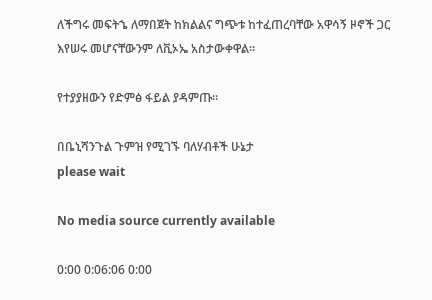ለችግሩ መፍትኄ ለማበጀት ከክልልና ግጭቱ ከተፈጠረባቸው አዋሳኝ ዞኖች ጋር እየሠሩ መሆናቸውንም ለቪኦኤ አስታውቀዋል።

የተያያዘውን የድምፅ ፋይል ያዳምጡ።

በቤኒሻንጉል ጉምዝ የሚገኙ ባለሃብቶች ሁኔታ
please wait

No media source currently available

0:00 0:06:06 0:00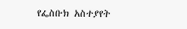የፌስቡክ አስተያየት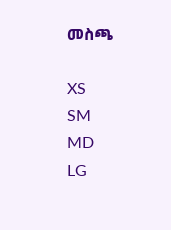መስጫ

XS
SM
MD
LG